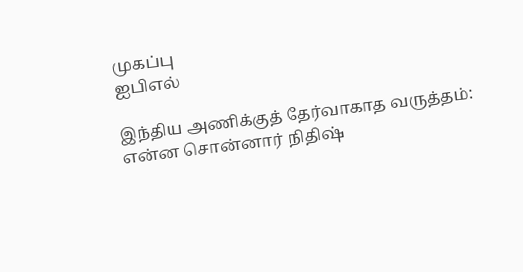முகப்பு
ஐபிஎல்

இந்திய அணிக்குத் தேர்வாகாத வருத்தம்: என்ன சொன்னார் நிதிஷ்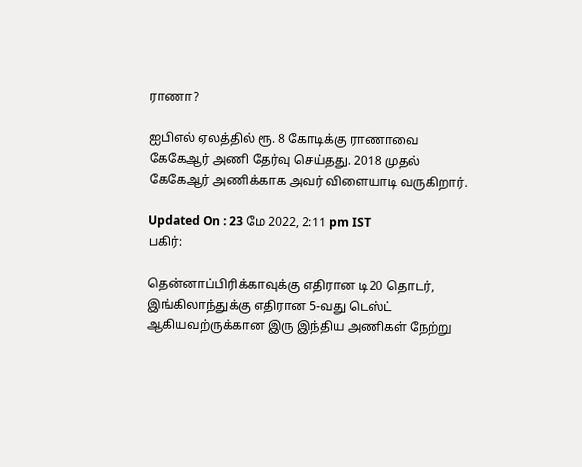ராணா?

ஐபிஎல் ஏலத்தில் ரூ. 8 கோடிக்கு ராணாவை கேகேஆர் அணி தேர்வு செய்தது. 2018 முதல் கேகேஆர் அணிக்காக அவர் விளையாடி வருகிறார்.

Updated On : 23 மே 2022, 2:11 pm IST
பகிர்:

தென்னாப்பிரிக்காவுக்கு எதிரான டி20 தொடர், இங்கிலாந்துக்கு எதிரான 5-வது டெஸ்ட் ஆகியவற்ருக்கான இரு இந்திய அணிகள் நேற்று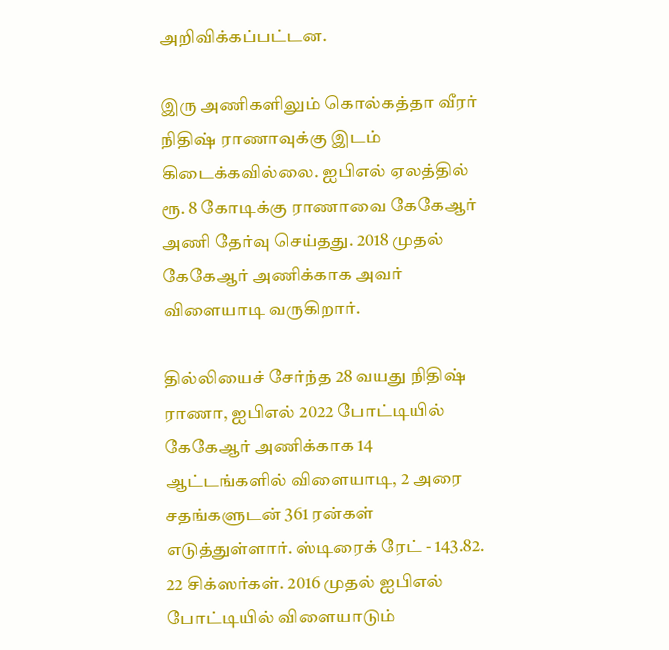அறிவிக்கப்பட்டன.

இரு அணிகளிலும் கொல்கத்தா வீரர் நிதிஷ் ராணாவுக்கு இடம் கிடைக்கவில்லை. ஐபிஎல் ஏலத்தில் ரூ. 8 கோடிக்கு ராணாவை கேகேஆர் அணி தேர்வு செய்தது. 2018 முதல் கேகேஆர் அணிக்காக அவர் விளையாடி வருகிறார்.

தில்லியைச் சேர்ந்த 28 வயது நிதிஷ் ராணா, ஐபிஎல் 2022 போட்டியில் கேகேஆர் அணிக்காக 14 ஆட்டங்களில் விளையாடி, 2 அரை சதங்களுடன் 361 ரன்கள் எடுத்துள்ளார். ஸ்டிரைக் ரேட் - 143.82. 22 சிக்ஸர்கள். 2016 முதல் ஐபிஎல் போட்டியில் விளையாடும்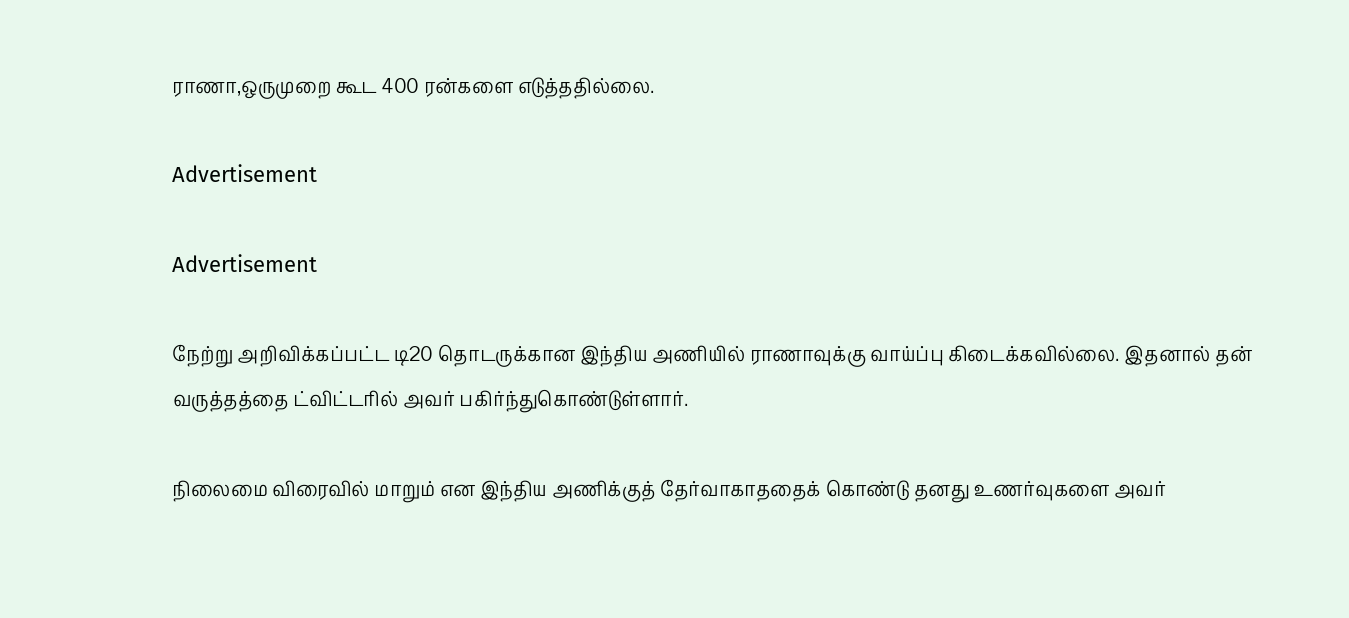ராணா,ஒருமுறை கூட 400 ரன்களை எடுத்ததில்லை.

Advertisement

Advertisement

நேற்று அறிவிக்கப்பட்ட டி20 தொடருக்கான இந்திய அணியில் ராணாவுக்கு வாய்ப்பு கிடைக்கவில்லை. இதனால் தன் வருத்தத்தை ட்விட்டரில் அவர் பகிர்ந்துகொண்டுள்ளார்.

நிலைமை விரைவில் மாறும் என இந்திய அணிக்குத் தேர்வாகாததைக் கொண்டு தனது உணர்வுகளை அவர்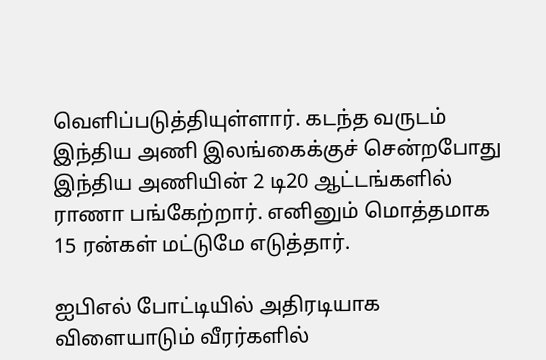வெளிப்படுத்தியுள்ளார். கடந்த வருடம் இந்திய அணி இலங்கைக்குச் சென்றபோது இந்திய அணியின் 2 டி20 ஆட்டங்களில் ராணா பங்கேற்றார். எனினும் மொத்தமாக 15 ரன்கள் மட்டுமே எடுத்தார்.

ஐபிஎல் போட்டியில் அதிரடியாக விளையாடும் வீரர்களில்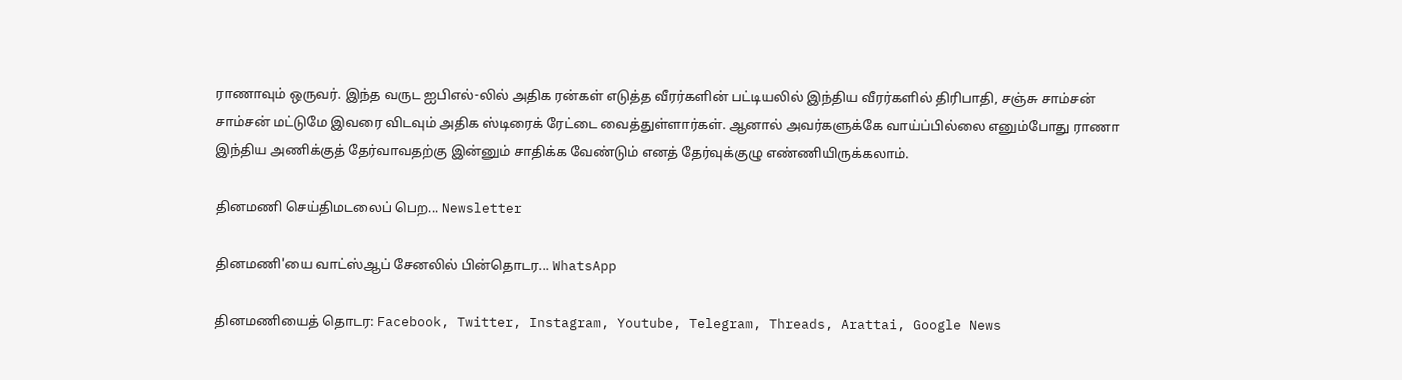ராணாவும் ஒருவர். இந்த வருட ஐபிஎல்-லில் அதிக ரன்கள் எடுத்த வீரர்களின் பட்டியலில் இந்திய வீரர்களில் திரிபாதி, சஞ்சு சாம்சன் சாம்சன் மட்டுமே இவரை விடவும் அதிக ஸ்டிரைக் ரேட்டை வைத்துள்ளார்கள். ஆனால் அவர்களுக்கே வாய்ப்பில்லை எனும்போது ராணா இந்திய அணிக்குத் தேர்வாவதற்கு இன்னும் சாதிக்க வேண்டும் எனத் தேர்வுக்குழு எண்ணியிருக்கலாம்.

தினமணி செய்திமடலைப் பெற... Newsletter

தினமணி'யை வாட்ஸ்ஆப் சேனலில் பின்தொடர... WhatsApp

தினமணியைத் தொடர: Facebook, Twitter, Instagram, Youtube, Telegram, Threads, Arattai, Google News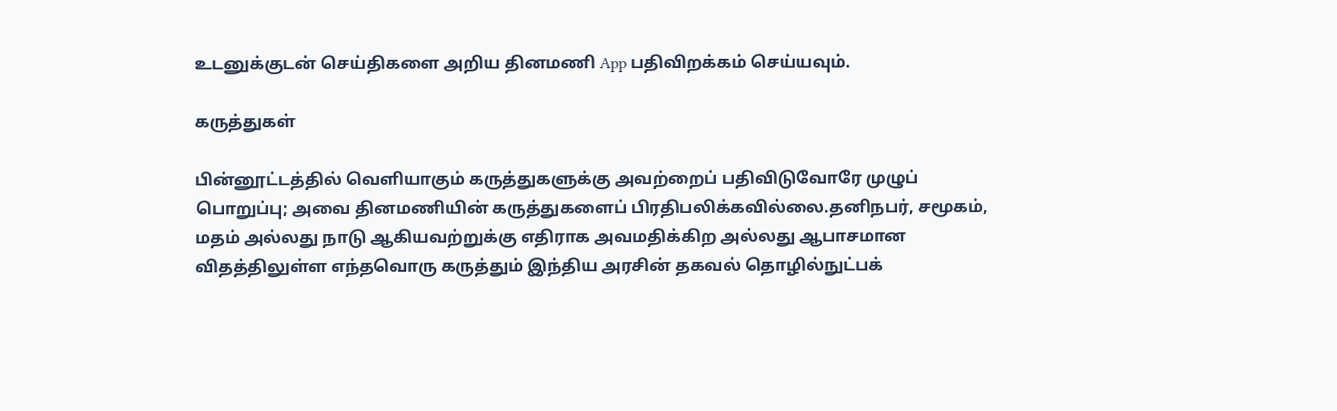உடனுக்குடன் செய்திகளை அறிய தினமணி App பதிவிறக்கம் செய்யவும்.

கருத்துகள்

பின்னூட்டத்தில் வெளியாகும் கருத்துகளுக்கு அவற்றைப் பதிவிடுவோரே முழுப் பொறுப்பு; அவை தினமணியின் கருத்துகளைப் பிரதிபலிக்கவில்லை.தனிநபர், சமூகம், மதம் அல்லது நாடு ஆகியவற்றுக்கு எதிராக அவமதிக்கிற அல்லது ஆபாசமான விதத்திலுள்ள எந்தவொரு கருத்தும் இந்திய அரசின் தகவல் தொழில்நுட்பக்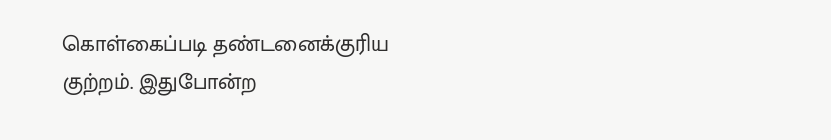கொள்கைப்படி தண்டனைக்குரிய குற்றம். இதுபோன்ற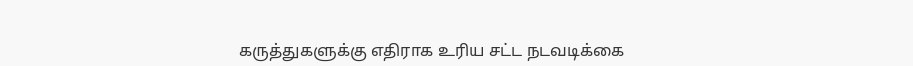கருத்துகளுக்கு எதிராக உரிய சட்ட நடவடிக்கை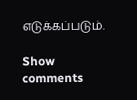எடுக்கப்படும்.

Show comments